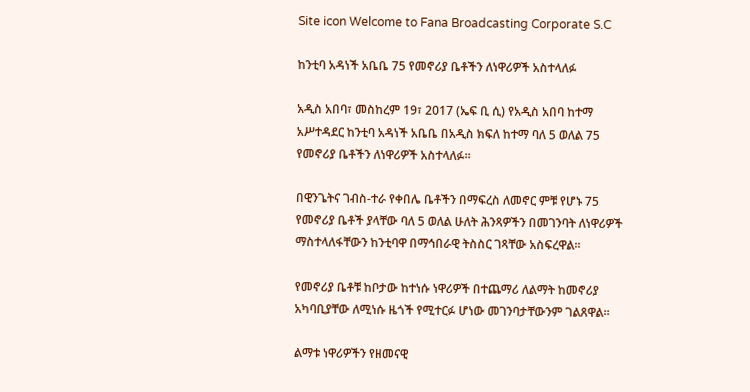Site icon Welcome to Fana Broadcasting Corporate S.C

ከንቲባ አዳነች አቤቤ 75 የመኖሪያ ቤቶችን ለነዋሪዎች አስተላለፉ

አዲስ አበባ፣ መስከረም 19፣ 2017 (ኤፍ ቢ ሲ) የአዲስ አበባ ከተማ አሥተዳደር ከንቲባ አዳነች አቤቤ በአዲስ ክፍለ ከተማ ባለ 5 ወለል 75 የመኖሪያ ቤቶችን ለነዋሪዎች አስተላለፉ፡፡

በዊንጌትና ገብስ-ተራ የቀበሌ ቤቶችን በማፍረስ ለመኖር ምቹ የሆኑ 75 የመኖሪያ ቤቶች ያላቸው ባለ 5 ወለል ሁለት ሕንጻዎችን በመገንባት ለነዋሪዎች ማስተላለፋቸውን ከንቲባዋ በማኅበራዊ ትስስር ገጻቸው አስፍረዋል፡፡

የመኖሪያ ቤቶቹ ከቦታው ከተነሱ ነዋሪዎች በተጨማሪ ለልማት ከመኖሪያ አካባቢያቸው ለሚነሱ ዜጎች የሚተርፉ ሆነው መገንባታቸውንም ገልጸዋል፡፡

ልማቱ ነዋሪዎችን የዘመናዊ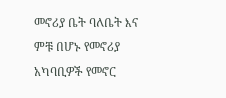መኖሪያ ቤት ባለቤት እና ምቹ በሆኑ የመኖሪያ አካባቢዎች የመኖር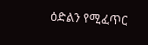ዕድልን የሚፈጥር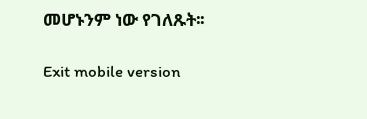መሆኑንም ነው የገለጹት፡፡

Exit mobile version